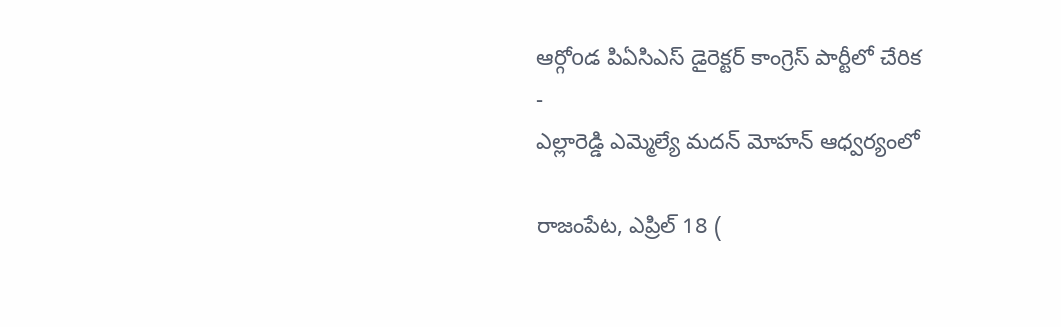ఆర్గోoడ పిఏసిఎస్ డైరెక్టర్ కాంగ్రెస్ పార్టీలో చేరిక
-
ఎల్లారెడ్డి ఎమ్మెల్యే మదన్ మోహన్ ఆధ్వర్యంలో

రాజంపేట, ఎప్రిల్ 18 (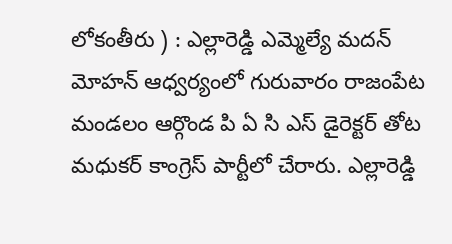లోకంతీరు ) : ఎల్లారెడ్డి ఎమ్మెల్యే మదన్ మోహన్ ఆధ్వర్యంలో గురువారం రాజంపేట మండలం ఆర్గొండ పి ఏ సి ఎస్ డైరెక్టర్ తోట మధుకర్ కాంగ్రెస్ పార్టీలో చేరారు. ఎల్లారెడ్డి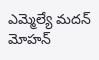ఎమ్మెల్యే మదన్ మోహన్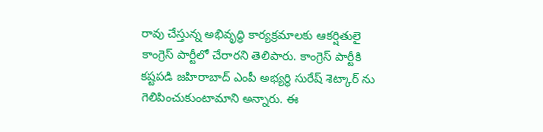రావు చేస్తున్న అభివృద్ధి కార్యక్రమాలకు ఆకర్షితులై కాంగ్రెస్ పార్టీలో చేరారని తెలిపారు. కాంగ్రెస్ పార్టీకి కష్టపడి జహిరాబాద్ ఎంపీ అభ్యర్థి సురేష్ శెట్కార్ ను గెలిపించుకుంటామాని అన్నారు. ఈ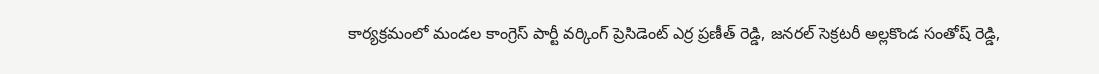కార్యక్రమంలో మండల కాంగ్రెస్ పార్టీ వర్కింగ్ ప్రెసిడెంట్ ఎర్ర ప్రణీత్ రెడ్డి, జనరల్ సెక్రటరీ అల్లకొండ సంతోష్ రెడ్డి,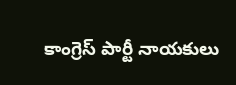కాంగ్రెస్ పార్టీ నాయకులు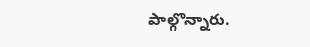పాల్గొన్నారు.